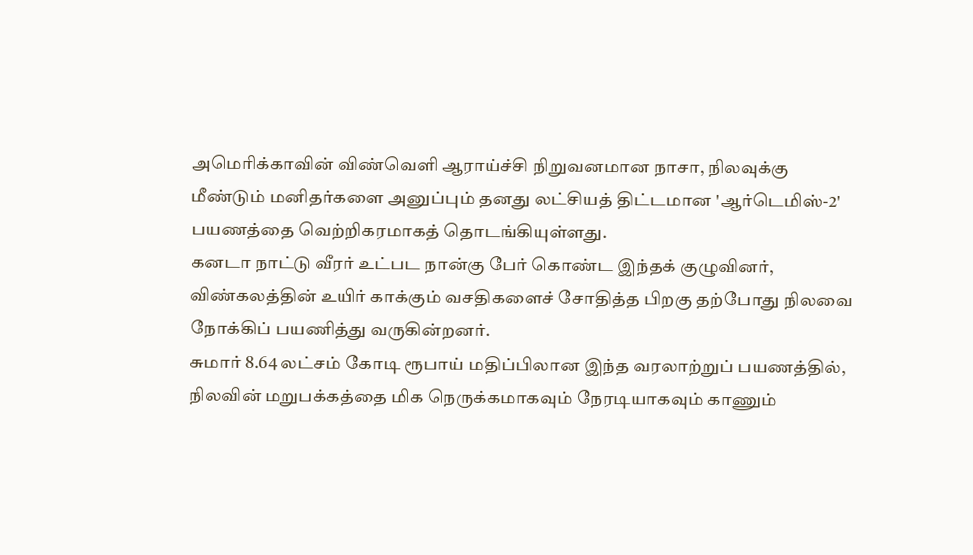அமெரிக்காவின் விண்வெளி ஆராய்ச்சி நிறுவனமான நாசா, நிலவுக்கு மீண்டும் மனிதர்களை அனுப்பும் தனது லட்சியத் திட்டமான 'ஆர்டெமிஸ்-2' பயணத்தை வெற்றிகரமாகத் தொடங்கியுள்ளது.
கனடா நாட்டு வீரர் உட்பட நான்கு பேர் கொண்ட இந்தக் குழுவினர், விண்கலத்தின் உயிர் காக்கும் வசதிகளைச் சோதித்த பிறகு தற்போது நிலவை நோக்கிப் பயணித்து வருகின்றனர்.
சுமார் 8.64 லட்சம் கோடி ரூபாய் மதிப்பிலான இந்த வரலாற்றுப் பயணத்தில், நிலவின் மறுபக்கத்தை மிக நெருக்கமாகவும் நேரடியாகவும் காணும்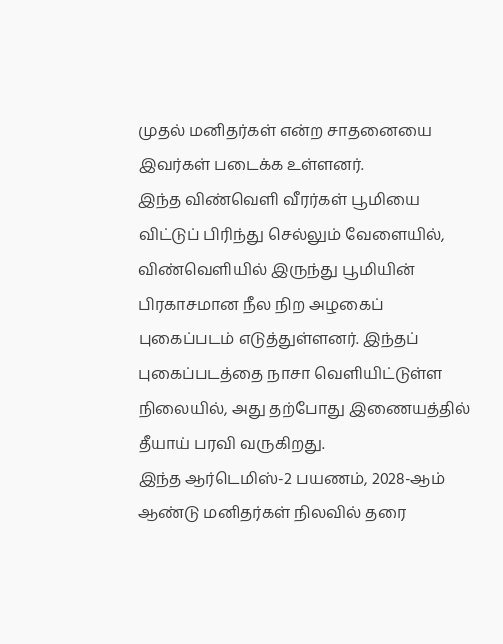முதல் மனிதர்கள் என்ற சாதனையை இவர்கள் படைக்க உள்ளனர்.
இந்த விண்வெளி வீரர்கள் பூமியை விட்டுப் பிரிந்து செல்லும் வேளையில், விண்வெளியில் இருந்து பூமியின் பிரகாசமான நீல நிற அழகைப் புகைப்படம் எடுத்துள்ளனர். இந்தப் புகைப்படத்தை நாசா வெளியிட்டுள்ள நிலையில், அது தற்போது இணையத்தில் தீயாய் பரவி வருகிறது.
இந்த ஆர்டெமிஸ்-2 பயணம், 2028-ஆம் ஆண்டு மனிதர்கள் நிலவில் தரை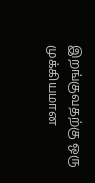இறங்குவதற்கு ஒரு முக்கியமான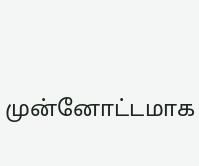முன்னோட்டமாக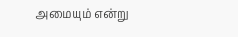அமையும் என்று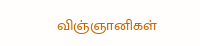விஞ்ஞானிகள்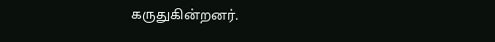கருதுகின்றனர்.